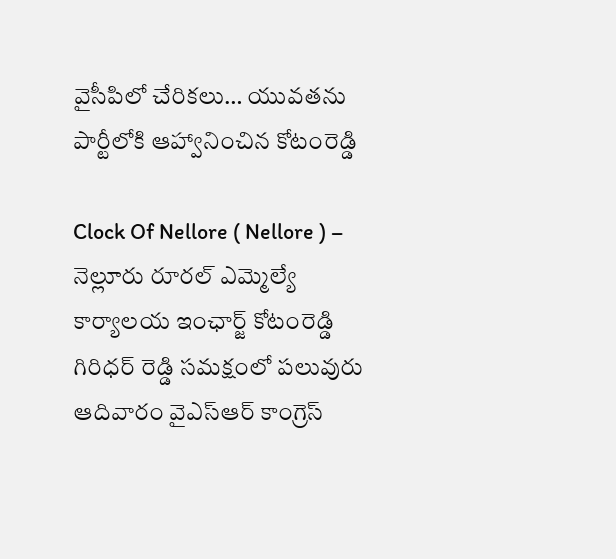వైసీపిలో చేరికలు… యువతను పార్టీలోకి ఆహ్వానించిన కోటంరెడ్డి

Clock Of Nellore ( Nellore ) – నెల్లూరు రూరల్ ఎమ్మెల్యే కార్యాలయ ఇంఛార్జ్ కోటంరెడ్డి గిరిధర్ రెడ్డి సమక్షంలో పలువురు ఆదివారం వైఎస్ఆర్ కాంగ్రెస్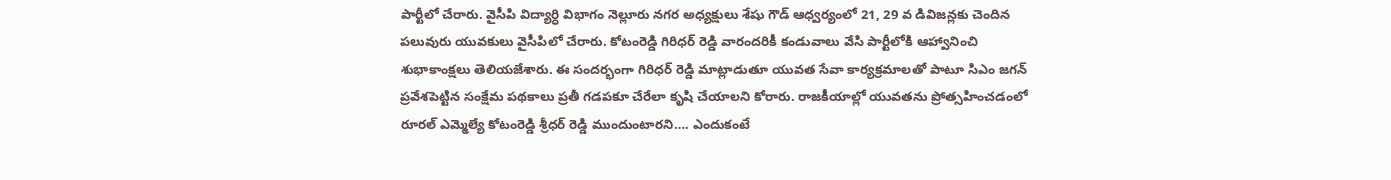పార్టీలో చేరారు. వైసీపి విద్యార్ధి విభాగం నెల్లూరు నగర అధ్యక్షులు శేషు గౌడ్ ఆధ్వర్యంలో 21, 29 వ డివిజన్లకు చెందిన పలువురు యువకులు వైసీపిలో చేరారు. కోటంరెడ్డి గిరిధర్ రెడ్డి వారందరికీ కండువాలు వేసి పార్టీలోకి ఆహ్వానించి శుభాకాంక్షలు తెలియజేశారు. ఈ సందర్భంగా గిరిధర్ రెడ్డి మాట్లాడుతూ యువత సేవా కార్యక్రమాలతో పాటూ సిఎం జగన్ ప్రవేశపెట్టిన సంక్షేమ పథకాలు ప్రతీ గడపకూ చేరేలా కృషి చేయాలని కోరారు. రాజకీయాల్లో యువతను ప్రోత్సహించడంలో రూరల్ ఎమ్మెల్యే కోటంరెడ్డి శ్రీధర్ రెడ్డి ముందుంటారని…. ఎందుకంటే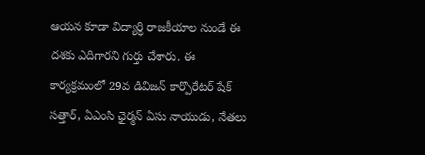ఆయన కూడా విద్యార్ధి రాజకీయాల నుండే ఈ దశకు ఎదిగారని గుర్తు చేశారు. ఈ కార్యక్రమంలో 29వ డివిజన్ కార్పొరేటర్ షేక్ సత్తార్, ఏఎంసి ఛైర్మన్ ఏసు నాయుడు, నేతలు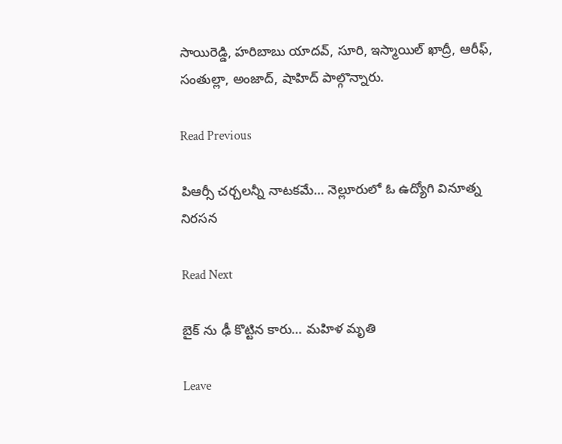సాయిరెడ్డి, హరిబాబు యాదవ్, సూరి, ఇస్మాయిల్ ఖాద్రీ, ఆరీఫ్, సంతుల్లా, అంజాద్, షాహిద్ పాల్గొన్నారు.

Read Previous

పిఆర్సీ చర్చలన్నీ నాటకమే… నెల్లూరులో ఓ ఉద్యోగి వినూత్న నిరసన

Read Next

బైక్ ను ఢీ కొట్టిన కారు… మహిళ మృతి

Leave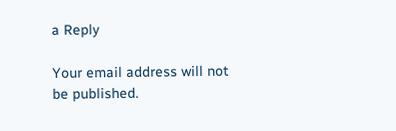a Reply

Your email address will not be published.